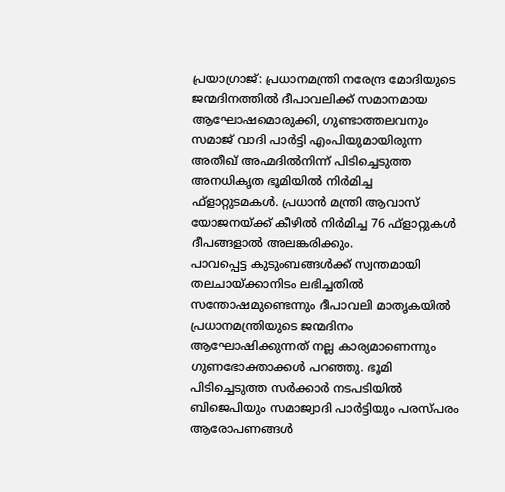പ്രയാഗ്രാജ്: പ്രധാനമന്ത്രി നരേന്ദ്ര മോദിയുടെ ജന്മദിനത്തിൽ ദീപാവലിക്ക് സമാനമായ ആഘോഷമൊരുക്കി, ഗുണ്ടാത്തലവനും സമാജ് വാദി പാർട്ടി എംപിയുമായിരുന്ന അതീഖ് അഹ്മദിൽനിന്ന് പിടിച്ചെടുത്ത അനധികൃത ഭൂമിയിൽ നിർമിച്ച ഫ്ളാറ്റുടമകൾ. പ്രധാൻ മന്ത്രി ആവാസ് യോജനയ്ക്ക് കീഴിൽ നിർമിച്ച 76 ഫ്ളാറ്റുകൾ ദീപങ്ങളാൽ അലങ്കരിക്കും.
പാവപ്പെട്ട കുടുംബങ്ങൾക്ക് സ്വന്തമായി തലചായ്ക്കാനിടം ലഭിച്ചതിൽ സന്തോഷമുണ്ടെന്നും ദീപാവലി മാതൃകയിൽ പ്രധാനമന്ത്രിയുടെ ജന്മദിനം ആഘോഷിക്കുന്നത് നല്ല കാര്യമാണെന്നും ഗുണഭോക്താക്കൾ പറഞ്ഞു. ഭൂമി പിടിച്ചെടുത്ത സർക്കാർ നടപടിയിൽ ബിജെപിയും സമാജ്വാദി പാർട്ടിയും പരസ്പരം ആരോപണങ്ങൾ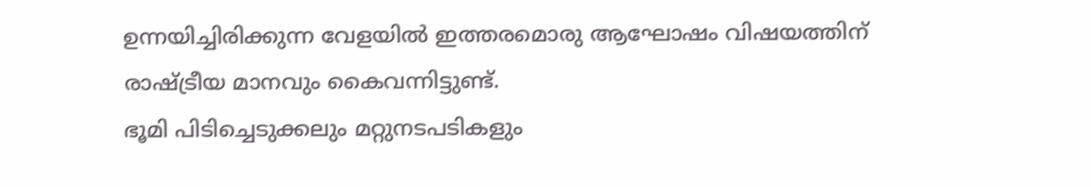ഉന്നയിച്ചിരിക്കുന്ന വേളയിൽ ഇത്തരമൊരു ആഘോഷം വിഷയത്തിന് രാഷ്ട്രീയ മാനവും കൈവന്നിട്ടുണ്ട്.
ഭൂമി പിടിച്ചെടുക്കലും മറ്റുനടപടികളും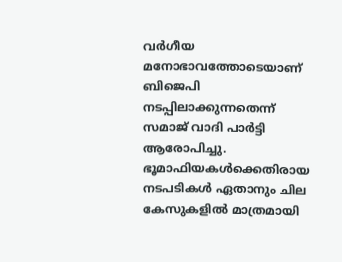വർഗീയ മനോഭാവത്തോടെയാണ് ബിജെപി നടപ്പിലാക്കുന്നതെന്ന് സമാജ് വാദി പാർട്ടി ആരോപിച്ചു. ഭൂമാഫിയകൾക്കെതിരായ നടപടികൾ ഏതാനും ചില കേസുകളിൽ മാത്രമായി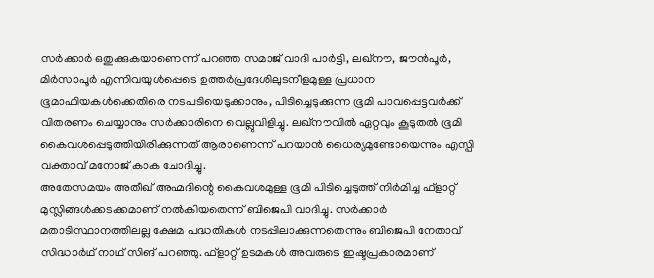സർക്കാർ ഒതുക്കുകയാണെന്ന് പറഞ്ഞ സമാജ് വാദി പാർട്ടി, ലഖ്നൗ, ജൗൻപൂർ, മിർസാപൂർ എന്നിവയുൾപ്പെടെ ഉത്തർപ്രദേശിലുടനീളമുള്ള പ്രധാന ഭൂമാഫിയകൾക്കെതിരെ നടപടിയെടുക്കാനും, പിടിച്ചെടുക്കുന്ന ഭൂമി പാവപ്പെട്ടവർക്ക് വിതരണം ചെയ്യാനും സർക്കാരിനെ വെല്ലുവിളിച്ചു. ലഖ്നൗവിൽ ഏറ്റവും കൂടുതൽ ഭൂമി കൈവശപ്പെടുത്തിയിരിക്കുന്നത് ആരാണെന്ന് പറയാൻ ധൈര്യമുണ്ടോയെന്നും എസ്പി വക്താവ് മനോജ് കാക ചോദിച്ചു.
അതേസമയം അതീഖ് അഹ്മദിന്റെ കൈവശമുള്ള ഭൂമി പിടിച്ചെടുത്ത് നിർമിച്ച ഫ്ളാറ്റ് മുസ്ലിങ്ങൾക്കടക്കമാണ് നൽകിയതെന്ന് ബിജെപി വാദിച്ചു. സർക്കാർ മതാടിസ്ഥാനത്തിലല്ല ക്ഷേമ പദ്ധതികൾ നടപ്പിലാക്കുന്നതെന്നും ബിജെപി നേതാവ് സിദ്ധാർഥ് നാഥ് സിങ് പറഞ്ഞു. ഫ്ളാറ്റ് ഉടമകൾ അവരുടെ ഇഷ്ടപ്രകാരമാണ്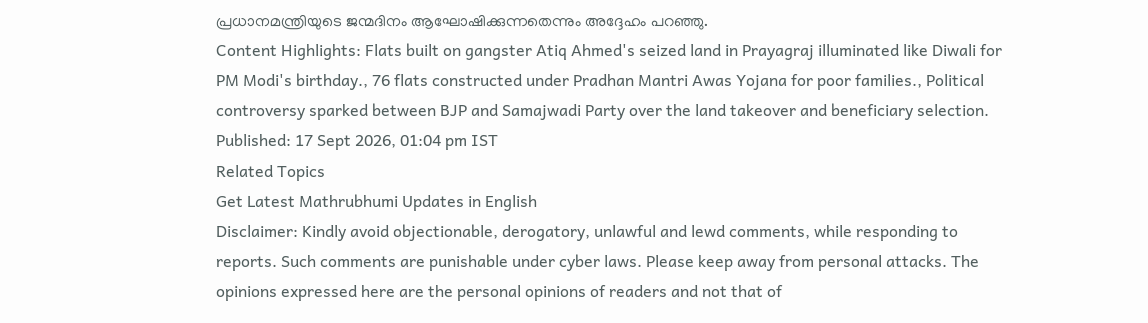പ്രധാനമന്ത്രിയുടെ ജന്മദിനം ആഘോഷിക്കുന്നതെന്നും അദ്ദേഹം പറഞ്ഞു.
Content Highlights: Flats built on gangster Atiq Ahmed's seized land in Prayagraj illuminated like Diwali for PM Modi's birthday., 76 flats constructed under Pradhan Mantri Awas Yojana for poor families., Political controversy sparked between BJP and Samajwadi Party over the land takeover and beneficiary selection.
Published: 17 Sept 2026, 01:04 pm IST
Related Topics
Get Latest Mathrubhumi Updates in English
Disclaimer: Kindly avoid objectionable, derogatory, unlawful and lewd comments, while responding to reports. Such comments are punishable under cyber laws. Please keep away from personal attacks. The opinions expressed here are the personal opinions of readers and not that of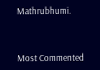Mathrubhumi.



Most Commented